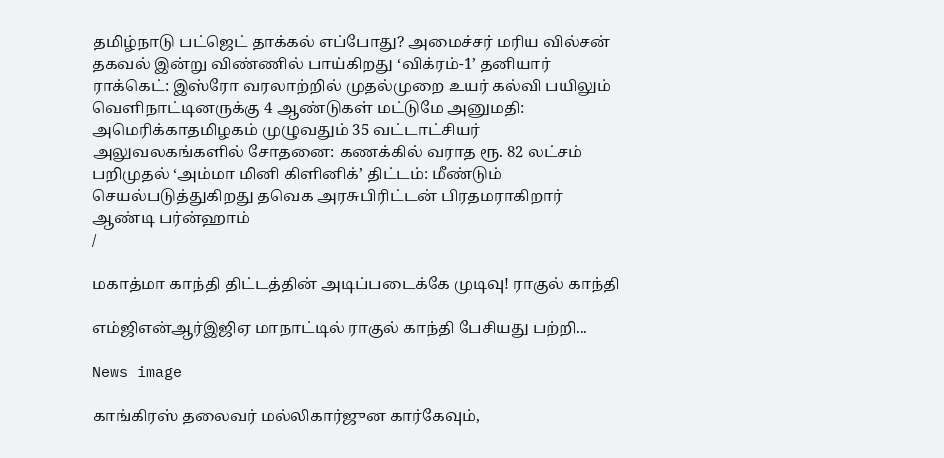தமிழ்நாடு பட்ஜெட் தாக்கல் எப்போது? அமைச்சர் மரிய வில்சன் தகவல் இன்று விண்ணில் பாய்கிறது ‘விக்ரம்-1’ தனியார் ராக்கெட்: இஸ்ரோ வரலாற்றில் முதல்முறை உயர் கல்வி பயிலும் வெளிநாட்டினருக்கு 4 ஆண்டுகள் மட்டுமே அனுமதி: அமெரிக்காதமிழகம் முழுவதும் 35 வட்டாட்சியர் அலுவலகங்களில் சோதனை: கணக்கில் வராத ரூ. 82 லட்சம் பறிமுதல் ‘அம்மா மினி கிளினிக்’ திட்டம்: மீண்டும் செயல்படுத்துகிறது தவெக அரசுபிரிட்டன் பிரதமராகிறார் ஆண்டி பர்ன்ஹாம்
/

மகாத்மா காந்தி திட்டத்தின் அடிப்படைக்கே முடிவு! ராகுல் காந்தி

எம்ஜிஎன்ஆர்இஜிஏ மாநாட்டில் ராகுல் காந்தி பேசியது பற்றி...

News image

காங்கிரஸ் தலைவர் மல்லிகார்ஜுன கார்கேவும்,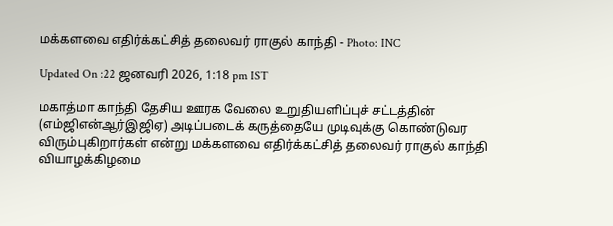மக்களவை எதிர்க்கட்சித் தலைவர் ராகுல் காந்தி - Photo: INC

Updated On :22 ஜனவரி 2026, 1:18 pm IST

மகாத்மா காந்தி தேசிய ஊரக வேலை உறுதியளிப்புச் சட்டத்தின் (எம்ஜிஎன்ஆர்இஜிஏ) அடிப்படைக் கருத்தையே முடிவுக்கு கொண்டுவர விரும்புகிறார்கள் என்று மக்களவை எதிர்க்கட்சித் தலைவர் ராகுல் காந்தி வியாழக்கிழமை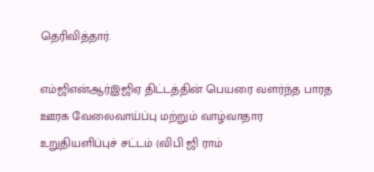தெரிவித்தார்.

எம்ஜிஎன்ஆர்இஜிஏ திட்டத்தின் பெயரை வளர்ந்த பாரத ஊரக வேலைவாய்ப்பு மற்றும் வாழ்வாதார உறுதியளிப்புச் சட்டம் (விபி ஜி ராம்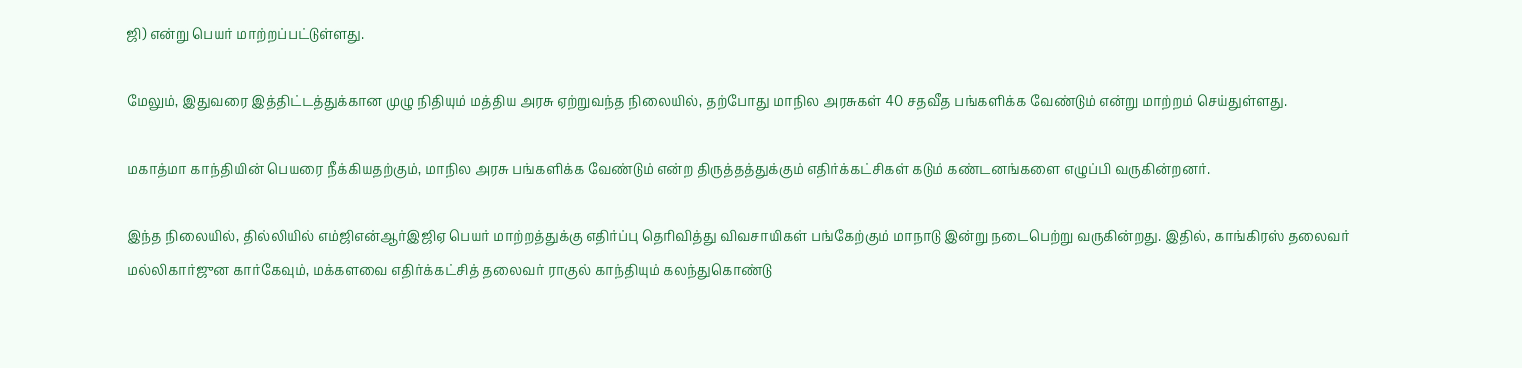ஜி) என்று பெயர் மாற்றப்பட்டுள்ளது.

மேலும், இதுவரை இத்திட்டத்துக்கான முழு நிதியும் மத்திய அரசு ஏற்றுவந்த நிலையில், தற்போது மாநில அரசுகள் 40 சதவீத பங்களிக்க வேண்டும் என்று மாற்றம் செய்துள்ளது.

மகாத்மா காந்தியின் பெயரை நீக்கியதற்கும், மாநில அரசு பங்களிக்க வேண்டும் என்ற திருத்தத்துக்கும் எதிர்க்கட்சிகள் கடும் கண்டனங்களை எழுப்பி வருகின்றனர்.

இந்த நிலையில், தில்லியில் எம்ஜிஎன்ஆர்இஜிஏ பெயர் மாற்றத்துக்கு எதிர்ப்பு தெரிவித்து விவசாயிகள் பங்கேற்கும் மாநாடு இன்று நடைபெற்று வருகின்றது. இதில், காங்கிரஸ் தலைவர் மல்லிகார்ஜுன கார்கேவும், மக்களவை எதிர்க்கட்சித் தலைவர் ராகுல் காந்தியும் கலந்துகொண்டு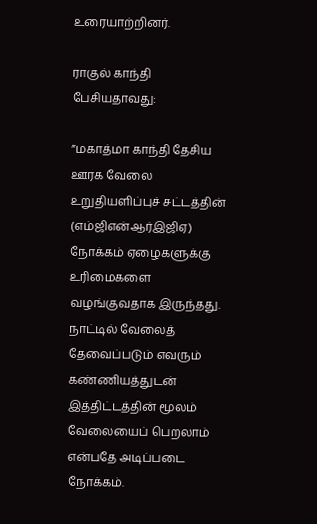உரையாற்றினர்.

ராகுல் காந்தி பேசியதாவது:

”மகாத்மா காந்தி தேசிய ஊரக வேலை உறுதியளிப்புச் சட்டத்தின் (எம்ஜிஎன்ஆர்இஜிஏ) நோக்கம் ஏழைகளுக்கு உரிமைகளை வழங்குவதாக இருந்தது. நாட்டில் வேலைத் தேவைப்படும் எவரும் கண்ணியத்துடன் இத்திட்டத்தின் மூலம் வேலையைப் பெறலாம் என்பதே அடிப்படை நோக்கம்.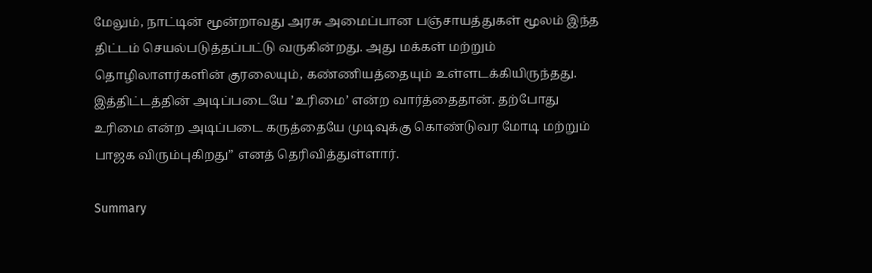மேலும், நாட்டின் மூன்றாவது அரசு அமைப்பான பஞ்சாயத்துகள் மூலம் இந்த திட்டம் செயல்படுத்தப்பட்டு வருகின்றது. அது மக்கள் மற்றும் தொழிலாளர்களின் குரலையும், கண்ணியத்தையும் உள்ளடக்கியிருந்தது. இத்திட்டத்தின் அடிப்படையே ’உரிமை’ என்ற வார்த்தைதான். தற்போது உரிமை என்ற அடிப்படை கருத்தையே முடிவுக்கு கொண்டுவர மோடி மற்றும் பாஜக விரும்புகிறது” எனத் தெரிவித்துள்ளார்.

Summary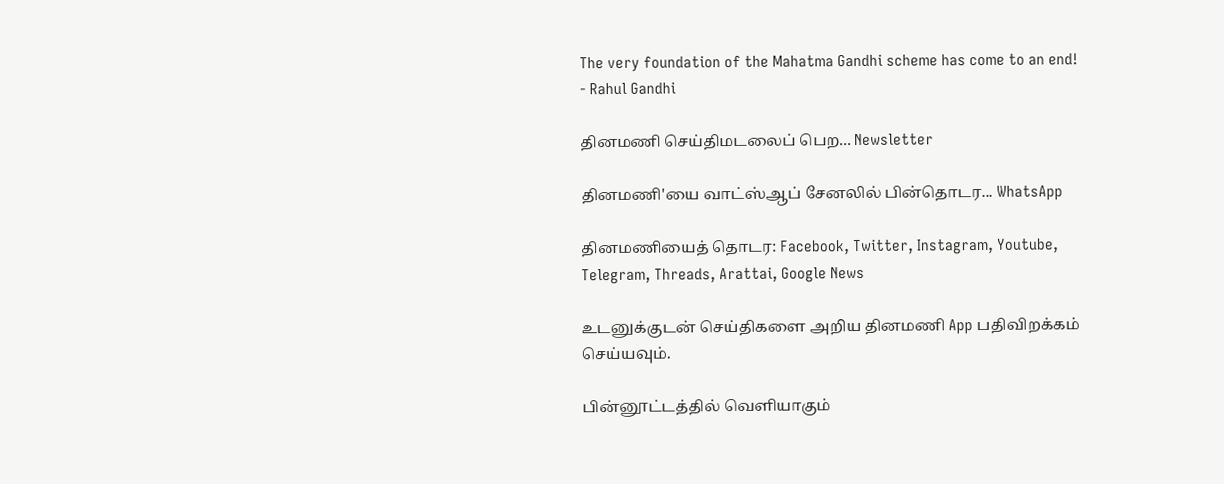The very foundation of the Mahatma Gandhi scheme has come to an end! - Rahul Gandhi

தினமணி செய்திமடலைப் பெற... Newsletter

தினமணி'யை வாட்ஸ்ஆப் சேனலில் பின்தொடர... WhatsApp

தினமணியைத் தொடர: Facebook, Twitter, Instagram, Youtube, Telegram, Threads, Arattai, Google News

உடனுக்குடன் செய்திகளை அறிய தினமணி App பதிவிறக்கம் செய்யவும்.

பின்னூட்டத்தில் வெளியாகும்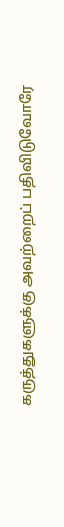கருத்துகளுக்கு அவற்றைப் பதிவிடுவோரே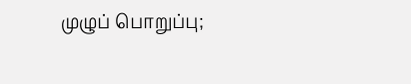முழுப் பொறுப்பு;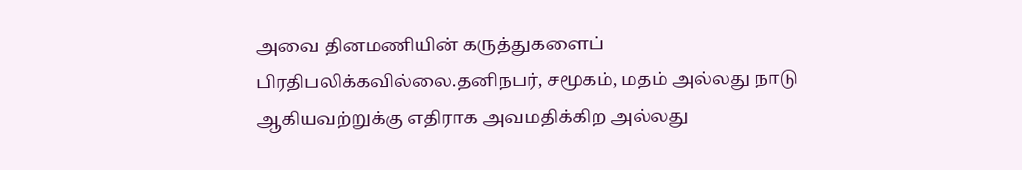அவை தினமணியின் கருத்துகளைப் பிரதிபலிக்கவில்லை.தனிநபர், சமூகம், மதம் அல்லது நாடு ஆகியவற்றுக்கு எதிராக அவமதிக்கிற அல்லது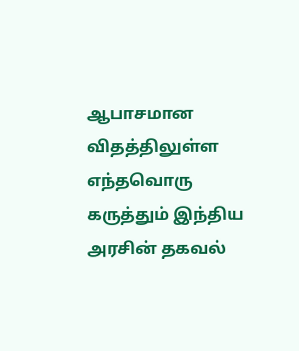ஆபாசமான விதத்திலுள்ள எந்தவொரு கருத்தும் இந்திய அரசின் தகவல்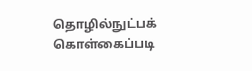தொழில்நுட்பக் கொள்கைப்படி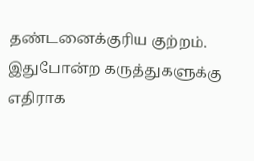தண்டனைக்குரிய குற்றம். இதுபோன்ற கருத்துகளுக்கு எதிராக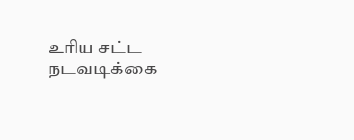உரிய சட்ட நடவடிக்கை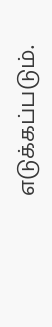எடுக்கப்படும்.